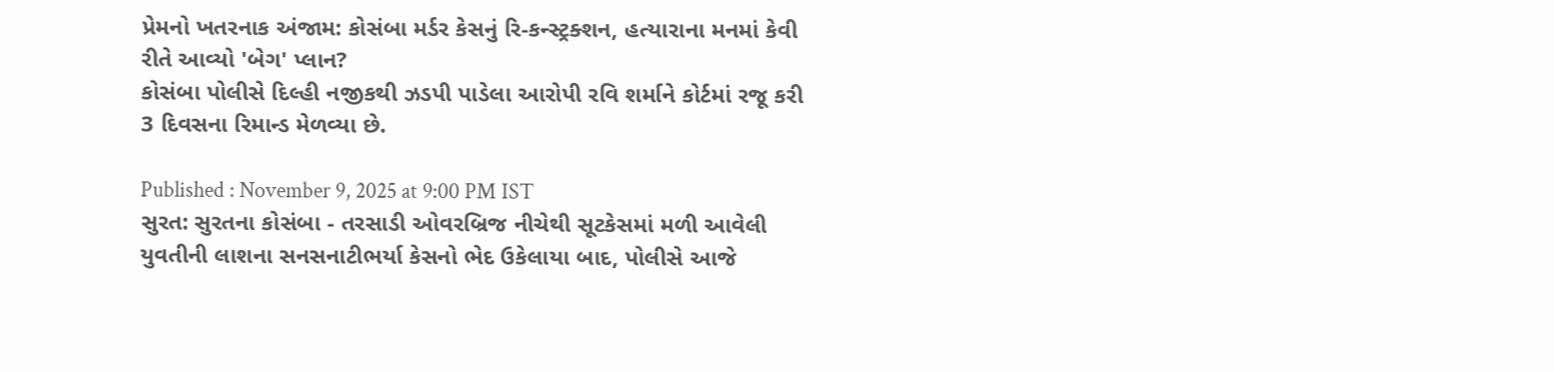પ્રેમનો ખતરનાક અંજામ: કોસંબા મર્ડર કેસનું રિ-કન્સ્ટ્રક્શન, હત્યારાના મનમાં કેવી રીતે આવ્યો 'બેગ' પ્લાન?
કોસંબા પોલીસે દિલ્હી નજીકથી ઝડપી પાડેલા આરોપી રવિ શર્માને કોર્ટમાં રજૂ કરી 3 દિવસના રિમાન્ડ મેળવ્યા છે.

Published : November 9, 2025 at 9:00 PM IST
સુરત: સુરતના કોસંબા - તરસાડી ઓવરબ્રિજ નીચેથી સૂટકેસમાં મળી આવેલી યુવતીની લાશના સનસનાટીભર્યા કેસનો ભેદ ઉકેલાયા બાદ, પોલીસે આજે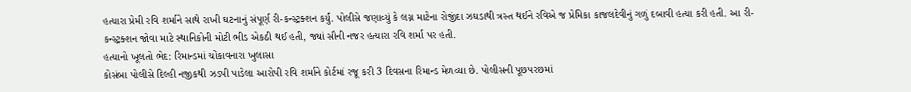હત્યારા પ્રેમી રવિ શર્માને સાથે રાખી ઘટનાનું સંપૂર્ણ રી-કન્સ્ટ્રક્શન કર્યું. પોલીસે જણાવ્યું કે લગ્ન માટેના રોજીંદા ઝઘડાથી ત્રસ્ત થઈને રવિએ જ પ્રેમિકા કાજલદેવીનું ગળું દબાવી હત્યા કરી હતી. આ રી-કન્સ્ટ્રક્શન જોવા માટે સ્થાનિકોની મોટી ભીડ એકઠી થઈ હતી, જ્યાં સૌની નજર હત્યારા રવિ શર્મા પર હતી.
હત્યાનો ખૂલતો ભેદ: રિમાન્ડમાં ચોંકાવનારા ખુલાસા
કોસંબા પોલીસે દિલ્હી નજીકથી ઝડપી પાડેલા આરોપી રવિ શર્માને કોર્ટમાં રજૂ કરી 3 દિવસના રિમાન્ડ મેળવ્યા છે. પોલીસની પૂછપરછમાં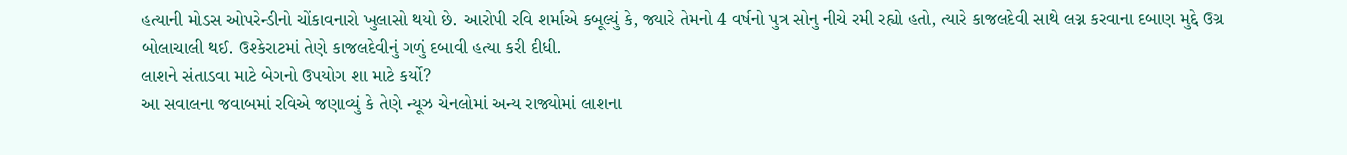હત્યાની મોડસ ઓપરેન્ડીનો ચોંકાવનારો ખુલાસો થયો છે. આરોપી રવિ શર્માએ કબૂલ્યું કે, જ્યારે તેમનો 4 વર્ષનો પુત્ર સોનુ નીચે રમી રહ્યો હતો, ત્યારે કાજલદેવી સાથે લગ્ન કરવાના દબાણ મુદ્દે ઉગ્ર બોલાચાલી થઈ. ઉશ્કેરાટમાં તેણે કાજલદેવીનું ગળું દબાવી હત્યા કરી દીધી.
લાશને સંતાડવા માટે બેગનો ઉપયોગ શા માટે કર્યો?
આ સવાલના જવાબમાં રવિએ જણાવ્યું કે તેણે ન્યૂઝ ચેનલોમાં અન્ય રાજ્યોમાં લાશના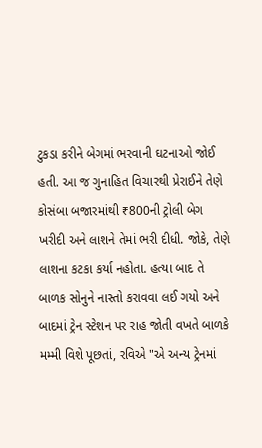ટુકડા કરીને બેગમાં ભરવાની ઘટનાઓ જોઈ હતી. આ જ ગુનાહિત વિચારથી પ્રેરાઈને તેણે કોસંબા બજારમાંથી ₹800ની ટ્રોલી બેગ ખરીદી અને લાશને તેમાં ભરી દીધી. જોકે, તેણે લાશના કટકા કર્યા નહોતા. હત્યા બાદ તે બાળક સોનુને નાસ્તો કરાવવા લઈ ગયો અને બાદમાં ટ્રેન સ્ટેશન પર રાહ જોતી વખતે બાળકે મમ્મી વિશે પૂછતાં, રવિએ "એ અન્ય ટ્રેનમાં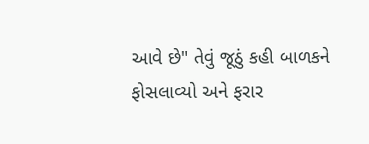આવે છે" તેવું જૂઠું કહી બાળકને ફોસલાવ્યો અને ફરાર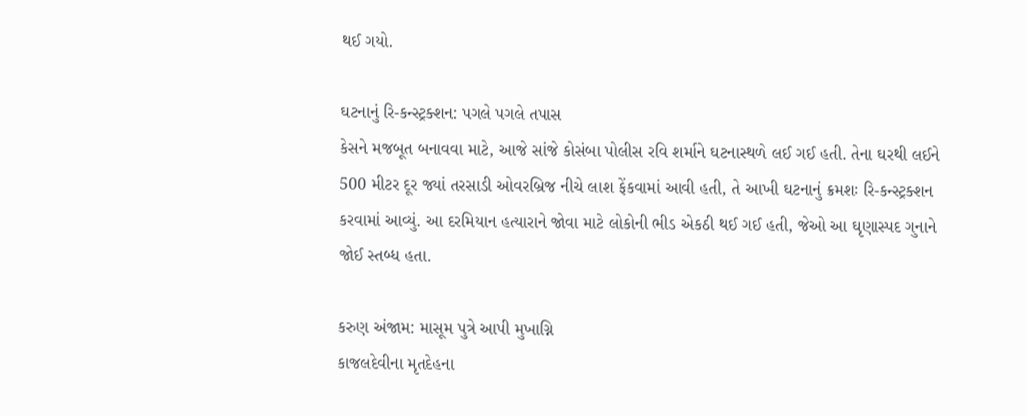થઈ ગયો.

ઘટનાનું રિ-કન્સ્ટ્રક્શન: પગલે પગલે તપાસ
કેસને મજબૂત બનાવવા માટે, આજે સાંજે કોસંબા પોલીસ રવિ શર્માને ઘટનાસ્થળે લઈ ગઈ હતી. તેના ઘરથી લઈને 500 મીટર દૂર જ્યાં તરસાડી ઓવરબ્રિજ નીચે લાશ ફેંકવામાં આવી હતી, તે આખી ઘટનાનું ક્રમશઃ રિ-કન્સ્ટ્રક્શન કરવામાં આવ્યું. આ દરમિયાન હત્યારાને જોવા માટે લોકોની ભીડ એકઠી થઈ ગઈ હતી, જેઓ આ ઘૃણાસ્પદ ગુનાને જોઈ સ્તબ્ધ હતા.

કરુણ અંજામ: માસૂમ પુત્રે આપી મુખાગ્નિ
કાજલદેવીના મૃતદેહના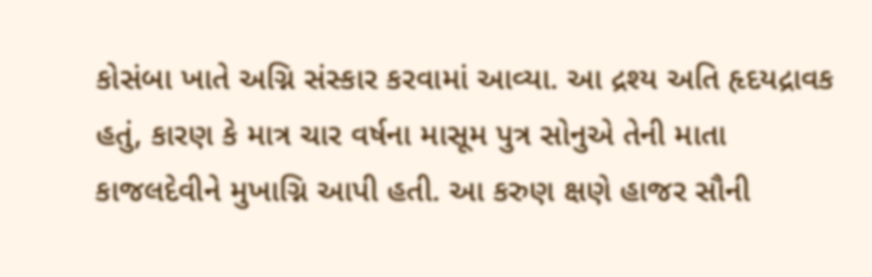કોસંબા ખાતે અગ્નિ સંસ્કાર કરવામાં આવ્યા. આ દ્રશ્ય અતિ હૃદયદ્રાવક હતું, કારણ કે માત્ર ચાર વર્ષના માસૂમ પુત્ર સોનુએ તેની માતા કાજલદેવીને મુખાગ્નિ આપી હતી. આ કરુણ ક્ષણે હાજર સૌની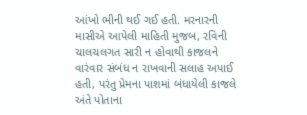આંખો ભીની થઈ ગઈ હતી. મરનારની માસીએ આપેલી માહિતી મુજબ, રવિની ચાલચલગત સારી ન હોવાથી કાજલને વારંવાર સંબંધ ન રાખવાની સલાહ અપાઈ હતી, પરંતુ પ્રેમના પાશમાં બંધાયેલી કાજલે અંતે પોતાના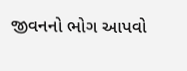જીવનનો ભોગ આપવો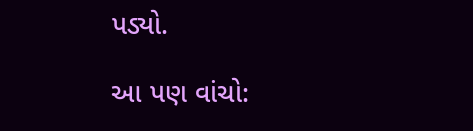પડ્યો.

આ પણ વાંચો: